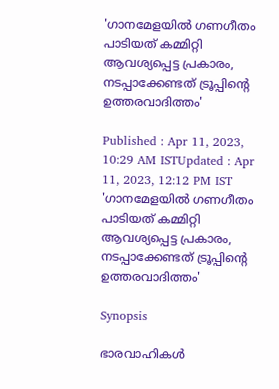'ഗാനമേളയില്‍ ഗണഗീതം പാടിയത് കമ്മിറ്റി ആവശ്യപ്പെട്ട പ്രകാരം, നടപ്പാക്കേണ്ടത് ട്രൂപ്പിൻ്റെ ഉത്തരവാദിത്തം'

Published : Apr 11, 2023, 10:29 AM ISTUpdated : Apr 11, 2023, 12:12 PM IST
'ഗാനമേളയില്‍ ഗണഗീതം പാടിയത് കമ്മിറ്റി  ആവശ്യപ്പെട്ട പ്രകാരം, നടപ്പാക്കേണ്ടത് ട്രൂപ്പിൻ്റെ ഉത്തരവാദിത്തം'

Synopsis

ഭാരവാഹികൾ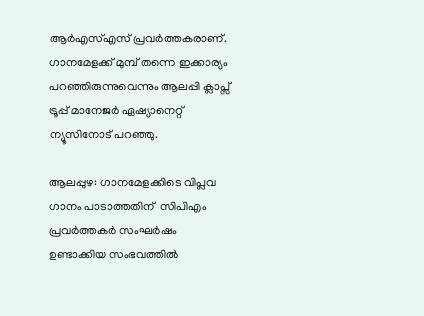ആർഎസ്എസ് പ്രവർത്തകരാണ്. ഗാനമേളക്ക് മുമ്പ് തന്നെ ഇക്കാര്യം പറഞ്ഞിരുന്നുവെന്നും ആലപ്പി ക്ലാപ്സ് ട്രൂപ്പ് മാനേജർ ഏഷ്യാനെറ്റ് ന്യൂസിനോട് പറഞ്ഞു.

ആലപ്പുഴ: ഗാനമേളക്കിടെ വിപ്ലവ ഗാനം പാടാത്തതിന്  സിപിഎം പ്രവർത്തകർ സംഘർഷം ഉണ്ടാക്കിയ സംഭവത്തില്‍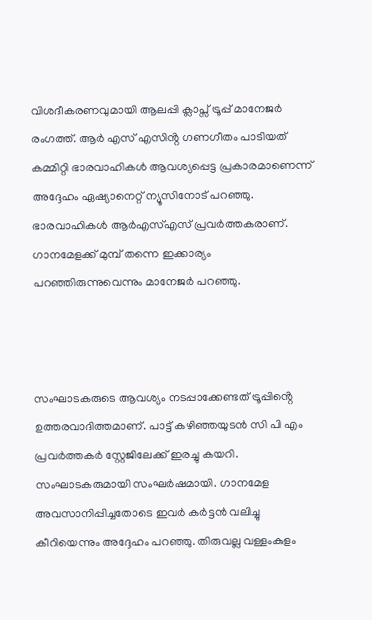വിശദീകരണവുമായി ആലപ്പി ക്ലാപ്സ് ട്രൂപ്പ് മാനേജർ രംഗത്ത്. ആർ എസ് എസിൻ്റ ഗണഗീതം പാടിയത് കമ്മിറ്റി ഭാരവാഹികൾ ആവശ്യപ്പെട്ട പ്രകാരമാണെന്ന് അദ്ദേഹം ഏഷ്യാനെറ്റ് ന്യൂസിനോട് പറഞ്ഞു. ഭാരവാഹികൾ ആർഎസ്എസ് പ്രവർത്തകരാണ്. ഗാനമേളക്ക് മുമ്പ് തന്നെ ഇക്കാര്യം പറഞ്ഞിരുന്നുവെന്നും മാനേജര്‍ പറഞ്ഞു.



സംഘാടകരുടെ ആവശ്യം നടപ്പാക്കേണ്ടത് ട്രൂപ്പിൻ്റെ ഉത്തരവാദിത്തമാണ്. പാട്ട് കഴിഞ്ഞയുടൻ സി പി എം പ്രവർത്തകർ സ്റ്റേജിലേക്ക് ഇരച്ചു കയറി. സംഘാടകരുമായി സംഘർഷമായി. ഗാനമേള അവസാനിപ്പിച്ചതോടെ ഇവർ കർട്ടൻ വലിച്ചു കീറിയെന്നും അദ്ദേഹം പറഞ്ഞു. തിരുവല്ല വള്ളംകുളം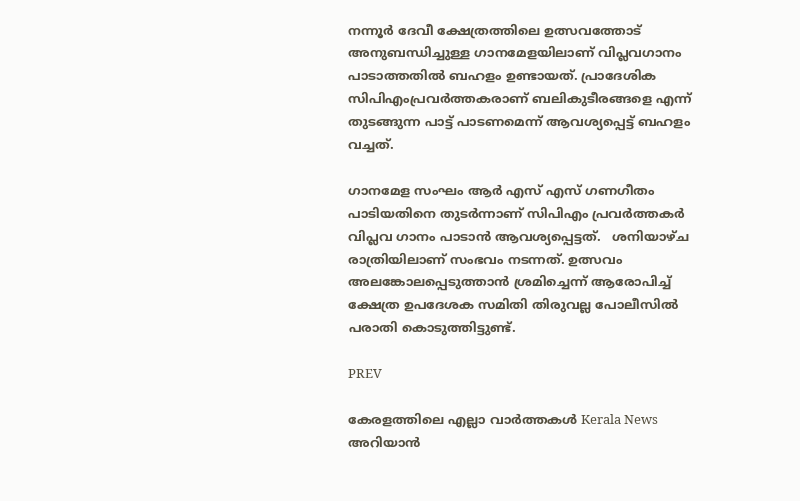നന്നൂർ ദേവീ ക്ഷേത്രത്തിലെ ഉത്സവത്തോട് അനുബന്ധിച്ചുള്ള ഗാനമേളയിലാണ് വിപ്ലവഗാനം പാടാത്തതിൽ ബഹളം ഉണ്ടായത്. പ്രാദേശിക സിപിഎംപ്രവർത്തകരാണ് ബലികുടീരങ്ങളെ എന്ന് തുടങ്ങുന്ന പാട്ട് പാടണമെന്ന് ആവശ്യപ്പെട്ട് ബഹളം വച്ചത്.

ഗാനമേള സംഘം ആർ എസ് എസ് ഗണഗീതം പാടിയതിനെ തുടർന്നാണ് സിപിഎം പ്രവർത്തകർ വിപ്ലവ ഗാനം പാടാൻ ആവശ്യപ്പെട്ടത്.   ശനിയാഴ്ച രാത്രിയിലാണ് സംഭവം നടന്നത്. ഉത്സവം അലങ്കോലപ്പെടുത്താൻ ശ്രമിച്ചെന്ന് ആരോപിച്ച് ക്ഷേത്ര ഉപദേശക സമിതി തിരുവല്ല പോലീസിൽ പരാതി കൊടുത്തിട്ടുണ്ട്.

PREV

കേരളത്തിലെ എല്ലാ വാർത്തകൾ Kerala News അറിയാൻ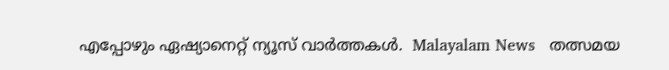എപ്പോഴും ഏഷ്യാനെറ്റ് ന്യൂസ് വാർത്തകൾ.  Malayalam News   തത്സമയ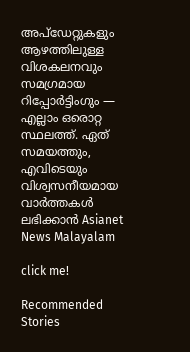അപ്‌ഡേറ്റുകളും ആഴത്തിലുള്ള വിശകലനവും സമഗ്രമായ റിപ്പോർട്ടിംഗും — എല്ലാം ഒരൊറ്റ സ്ഥലത്ത്. ഏത് സമയത്തും, എവിടെയും വിശ്വസനീയമായ വാർത്തകൾ ലഭിക്കാൻ Asianet News Malayalam

click me!

Recommended Stories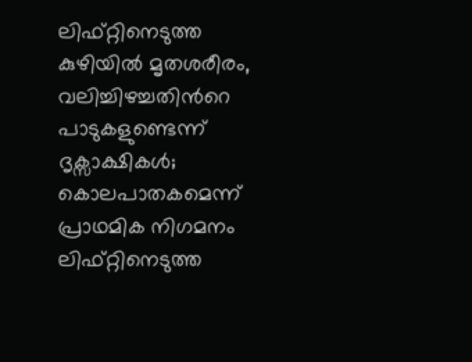ലിഫ്റ്റിനെടുത്ത കുഴിയിൽ മൃതശരീരം, വലിച്ചിഴച്ചതിന്‍റെ പാടുകളുണ്ടെന്ന് ദൃക്സാക്ഷികൾ; കൊലപാതകമെന്ന് പ്രാഥമിക നിഗമനം
ലിഫ്റ്റിനെടുത്ത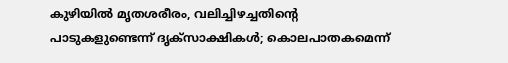കുഴിയിൽ മൃതശരീരം, വലിച്ചിഴച്ചതിന്‍റെ പാടുകളുണ്ടെന്ന് ദൃക്സാക്ഷികൾ; കൊലപാതകമെന്ന്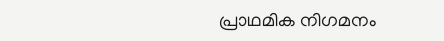പ്രാഥമിക നിഗമനം